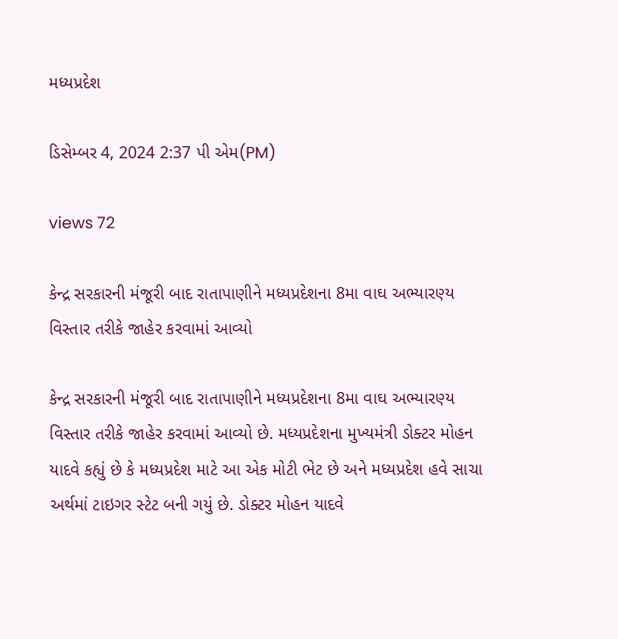મધ્યપ્રદેશ

ડિસેમ્બર 4, 2024 2:37 પી એમ(PM)

views 72

કેન્દ્ર સરકારની મંજૂરી બાદ રાતાપાણીને મધ્યપ્રદેશના 8મા વાઘ અભ્યારણ્ય વિસ્તાર તરીકે જાહેર કરવામાં આવ્યો

કેન્દ્ર સરકારની મંજૂરી બાદ રાતાપાણીને મધ્યપ્રદેશના 8મા વાઘ અભ્યારણ્ય વિસ્તાર તરીકે જાહેર કરવામાં આવ્યો છે. મધ્યપ્રદેશના મુખ્યમંત્રી ડોક્ટર મોહન યાદવે કહ્યું છે કે મધ્યપ્રદેશ માટે આ એક મોટી ભેટ છે અને મધ્યપ્રદેશ હવે સાચા અર્થમાં ટાઇગર સ્ટેટ બની ગયું છે. ડોક્ટર મોહન યાદવે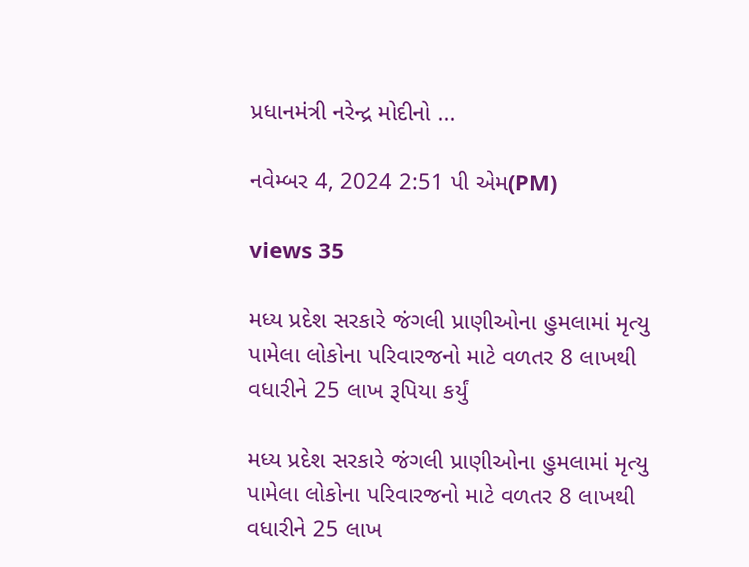પ્રધાનમંત્રી નરેન્દ્ર મોદીનો ...

નવેમ્બર 4, 2024 2:51 પી એમ(PM)

views 35

મધ્ય પ્રદેશ સરકારે જંગલી પ્રાણીઓના હુમલામાં મૃત્યુ પામેલા લોકોના પરિવારજનો માટે વળતર 8 લાખથી વધારીને 25 લાખ રૂપિયા કર્યું

મધ્ય પ્રદેશ સરકારે જંગલી પ્રાણીઓના હુમલામાં મૃત્યુ પામેલા લોકોના પરિવારજનો માટે વળતર 8 લાખથી વધારીને 25 લાખ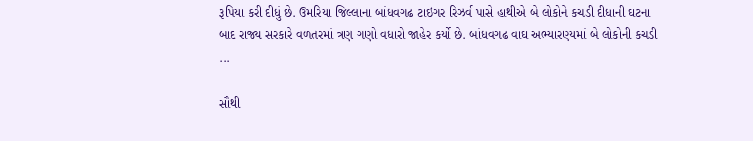રૂપિયા કરી દીધું છે. ઉમરિયા જિલ્લાના બાંધવગઢ ટાઇગર રિઝર્વ પાસે હાથીએ બે લોકોને કચડી દીધાની ઘટના બાદ રાજ્ય સરકારે વળતરમાં ત્રણ ગણો વધારો જાહેર કર્યો છે. બાંધવગઢ વાઘ અભ્યારણ્યમાં બે લોકોની કચડી ...

સૌથી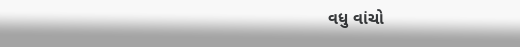વધુ વાંચો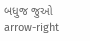બધુજ જુઓ arrow-right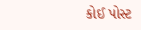કોઈ પોસ્ટ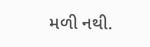મળી નથી.